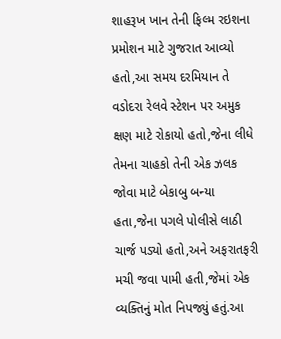શાહરૂખ ખાન તેની ફિલ્મ રઇશના પ્રમોશન માટે ગુજરાત આવ્યો હતો,આ સમય દરમિયાન તે વડોદરા રેલવે સ્ટેશન પર અમુક ક્ષણ માટે રોકાયો હતો,જેના લીધે તેમના ચાહકો તેની એક ઝલક જોવા માટે બેકાબુ બન્યા હતા,જેના પગલે પોલીસે લાઠી ચાર્જ પડ્યો હતો,અને અફરાતફરી મચી જવા પામી હતી,જેમાં એક વ્યક્તિનું મોત નિપજ્યું હતું.આ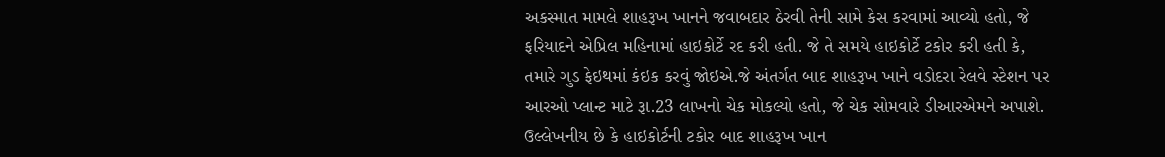અકસ્માત મામલે શાહરૂખ ખાનને જવાબદાર ઠેરવી તેની સામે કેસ કરવામાં આવ્યો હતો, જે ફરિયાદને એપ્રિલ મહિનામાં હાઇકોર્ટે રદ કરી હતી. જે તે સમયે હાઇકોર્ટે ટકોર કરી હતી કે, તમારે ગુડ ફેઇથમાં કંઇક કરવું જોઇએ.જે અંતર્ગત બાદ શાહરૂખ ખાને વડોદરા રેલવે સ્ટેશન પર આરઓ પ્લાન્ટ માટે રૂા.23 લાખનો ચેક મોકલ્યો હતો, જે ચેક સોમવારે ડીઆરએમને અપાશે.
ઉલ્લેખનીય છે કે હાઇકોર્ટની ટકોર બાદ શાહરૂખ ખાન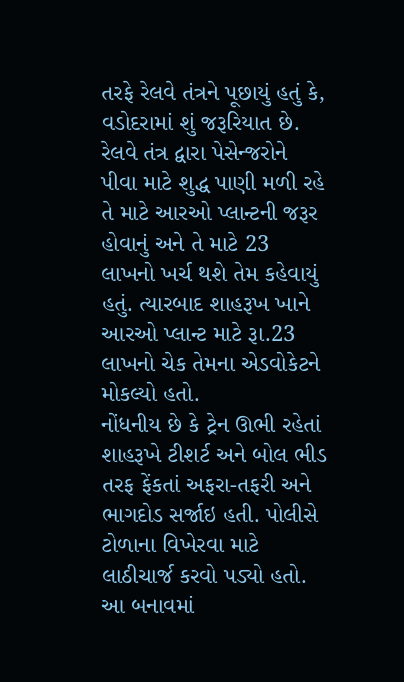તરફે રેલવે તંત્રને પૂછાયું હતું કે, વડોદરામાં શું જરૂરિયાત છે. રેલવે તંત્ર દ્વારા પેસેન્જરોને પીવા માટે શુદ્ધ પાણી મળી રહે તે માટે આરઓ પ્લાન્ટની જરૂર હોવાનું અને તે માટે 23 લાખનો ખર્ચ થશે તેમ કહેવાયું હતું. ત્યારબાદ શાહરૂખ ખાને આરઓ પ્લાન્ટ માટે રૂા.23 લાખનો ચેક તેમના એડવોકેટને મોકલ્યો હતો.
નોંધનીય છે કે ટ્રેન ઊભી રહેતાં શાહરૂખે ટીશર્ટ અને બોલ ભીડ તરફ ફેંકતાં અફરા-તફરી અને ભાગદોડ સર્જાઇ હતી. પોલીસે ટોળાના વિખેરવા માટે લાઠીચાર્જ કરવો પડ્યો હતો. આ બનાવમાં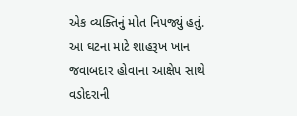એક વ્યક્તિનું મોત નિપજ્યું હતું. આ ઘટના માટે શાહરૂખ ખાન જવાબદાર હોવાના આક્ષેપ સાથે વડોદરાની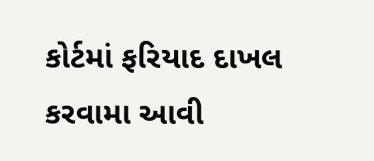કોર્ટમાં ફરિયાદ દાખલ કરવામા આવી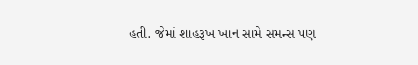હતી. જેમાં શાહરૂખ ખાન સામે સમન્સ પણ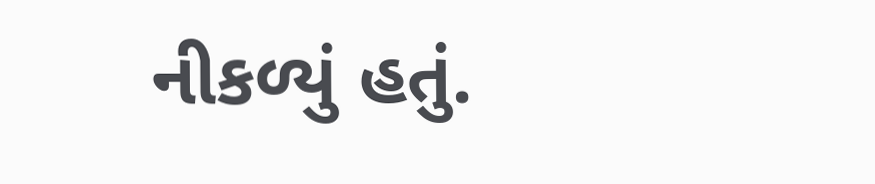નીકળ્યું હતું.